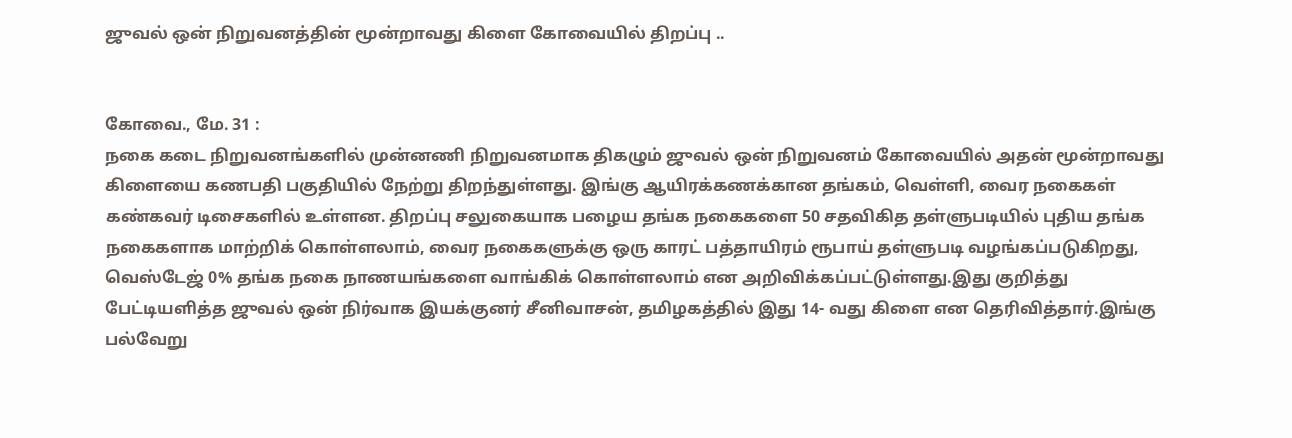ஜுவல் ஒன் நிறுவனத்தின் மூன்றாவது கிளை கோவையில் திறப்பு ..


கோவை., மே. 31 :
நகை கடை நிறுவனங்களில் முன்னணி நிறுவனமாக திகழும் ஜுவல் ஒன் நிறுவனம் கோவையில் அதன் மூன்றாவது கிளையை கணபதி பகுதியில் நேற்று திறந்துள்ளது. இங்கு ஆயிரக்கணக்கான தங்கம், வெள்ளி, வைர நகைகள் கண்கவர் டிசைகளில் உள்ளன. திறப்பு சலுகையாக பழைய தங்க நகைகளை 50 சதவிகித தள்ளுபடியில் புதிய தங்க நகைகளாக மாற்றிக் கொள்ளலாம், வைர நகைகளுக்கு ஒரு காரட் பத்தாயிரம் ரூபாய் தள்ளுபடி வழங்கப்படுகிறது, வெஸ்டேஜ் 0% தங்க நகை நாணயங்களை வாங்கிக் கொள்ளலாம் என அறிவிக்கப்பட்டுள்ளது.இது குறித்து பேட்டியளித்த ஜுவல் ஒன் நிர்வாக இயக்குனர் சீனிவாசன், தமிழகத்தில் இது 14- வது கிளை என தெரிவித்தார்.இங்கு பல்வேறு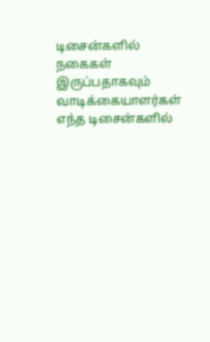டிசைன்களில் நகைகள் இருப்பதாகவும் வாடிக்கையாளர்கள் எந்த டிசைன்களில்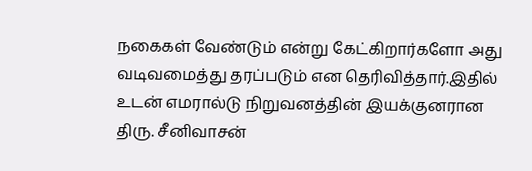நகைகள் வேண்டும் என்று கேட்கிறார்களோ அது வடிவமைத்து தரப்படும் என தெரிவித்தார்.இதில் உடன் எமரால்டு நிறுவனத்தின் இயக்குனரான திரு. சீனிவாசன்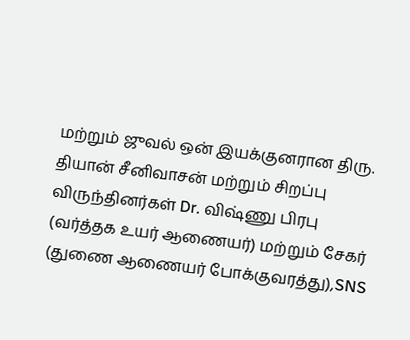மற்றும் ஜுவல் ஒன் இயக்குனரான திரு. தியான் சீனிவாசன் மற்றும் சிறப்பு விருந்தினர்கள் Dr. விஷ்ணு பிரபு (வர்த்தக உயர் ஆணையர்) மற்றும் சேகர் (துணை ஆணையர் போக்குவரத்து),SNS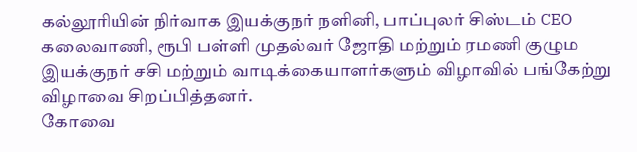கல்லூரியின் நிர்வாக இயக்குநர் நளினி, பாப்புலர் சிஸ்டம் CEO கலைவாணி, ரூபி பள்ளி முதல்வர் ஜோதி மற்றும் ரமணி குழும இயக்குநர் சசி மற்றும் வாடிக்கையாளர்களும் விழாவில் பங்கேற்று விழாவை சிறப்பித்தனர்.
கோவை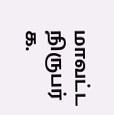மாவட்ட நிருபர்
க.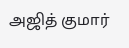அஜித் குமார்